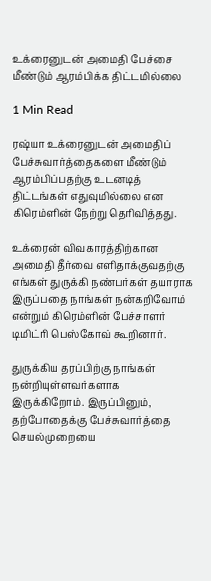உக்ரைனுடன் அமைதி பேச்சை மீண்டும் ஆரம்பிக்க திட்டமில்லை

1 Min Read

ரஷ்யா உக்ரைனுடன் அமைதிப் பேச்சுவார்த்தைகளை மீண்டும் ஆரம்பிப்பதற்கு உடனடித் திட்டங்கள் எதுவுமில்லை என கிரெம்ளின் நேற்று தெரிவித்தது.

உக்ரைன் விவகாரத்திற்கான அமைதி தீர்வை எளிதாக்குவதற்கு எங்கள் துருக்கி நண்பர்கள் தயாராக இருப்பதை நாங்கள் நன்கறிவோம் என்றும் கிரெம்ளின் பேச்சாளர் டிமிட்ரி பெஸ்கோவ் கூறினார்.

துருக்கிய தரப்பிற்கு நாங்கள் நன்றியுள்ளவர்களாக இருக்கிறோம். இருப்பினும், தற்போதைக்கு பேச்சுவார்த்தை செயல்முறையை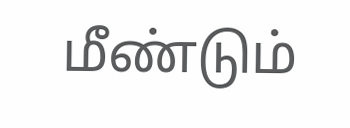மீண்டும்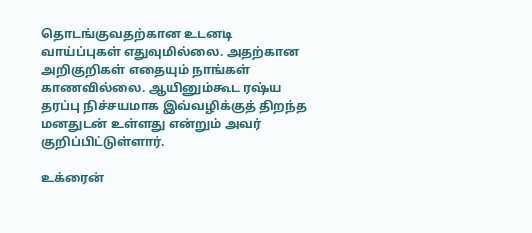தொடங்குவதற்கான உடனடி வாய்ப்புகள் எதுவுமில்லை. அதற்கான அறிகுறிகள் எதையும் நாங்கள் காணவில்லை. ஆயினும்கூட ரஷ்ய தரப்பு நிச்சயமாக இவ்வழிக்குத் திறந்த மனதுடன் உள்ளது என்றும் அவர் குறிப்பிட்டுள்ளார்.

உக்ரைன்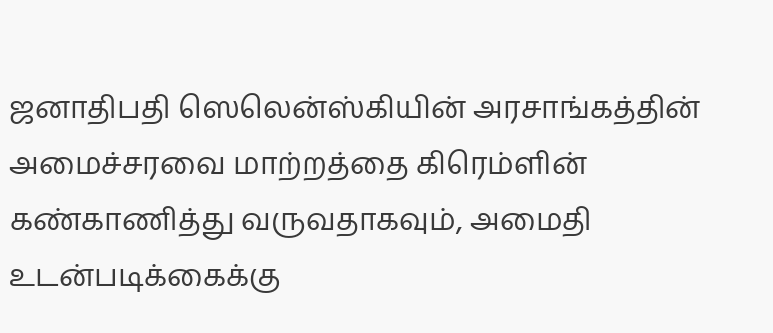ஜனாதிபதி ஸெலென்ஸ்கியின் அரசாங்கத்தின் அமைச்சரவை மாற்றத்தை கிரெம்ளின் கண்காணித்து வருவதாகவும், அமைதி உடன்படிக்கைக்கு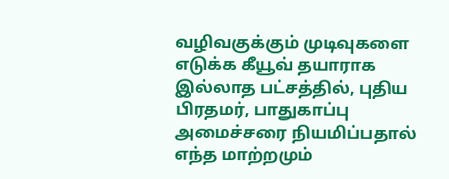வழிவகுக்கும் முடிவுகளை எடுக்க கீயூவ் தயாராக இல்லாத பட்சத்தில், புதிய பிரதமர், பாதுகாப்பு அமைச்சரை நியமிப்பதால் எந்த மாற்றமும்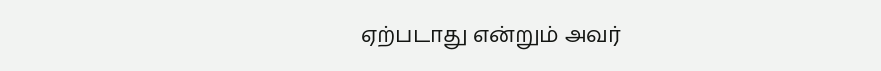ஏற்படாது என்றும் அவர்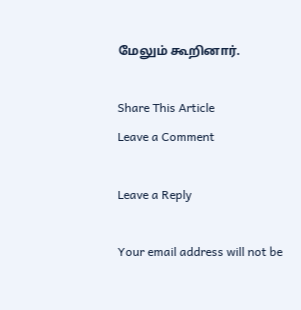மேலும் கூறினார்.

Share This Article
Leave a Comment

Leave a Reply

Your email address will not be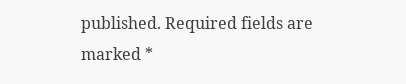published. Required fields are marked *